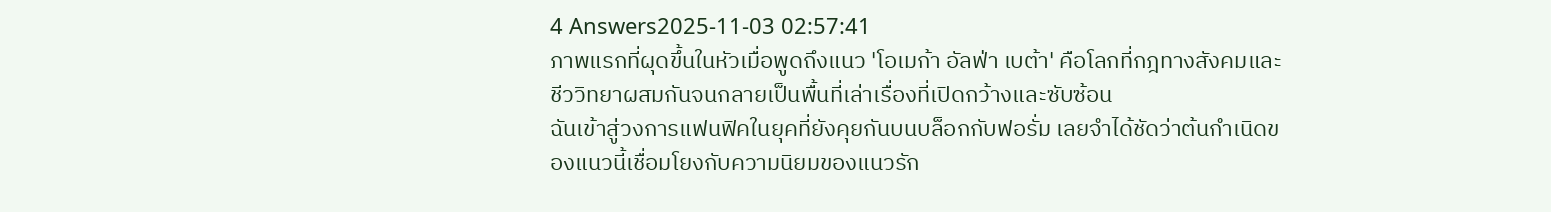4 Answers2025-11-03 02:57:41
ภาพแรกที่ผุดขึ้นในหัวเมื่อพูดถึงแนว 'โอเมก้า อัลฟ่า เบต้า' คือโลกที่กฎทางสังคมและชีววิทยาผสมกันจนกลายเป็นพื้นที่เล่าเรื่องที่เปิดกว้างและซับซ้อน
ฉันเข้าสู่วงการแฟนฟิคในยุคที่ยังคุยกันบนบล็อกกับฟอรั่ม เลยจำได้ชัดว่าต้นกำเนิดของแนวนี้เชื่อมโยงกับความนิยมของแนวรัก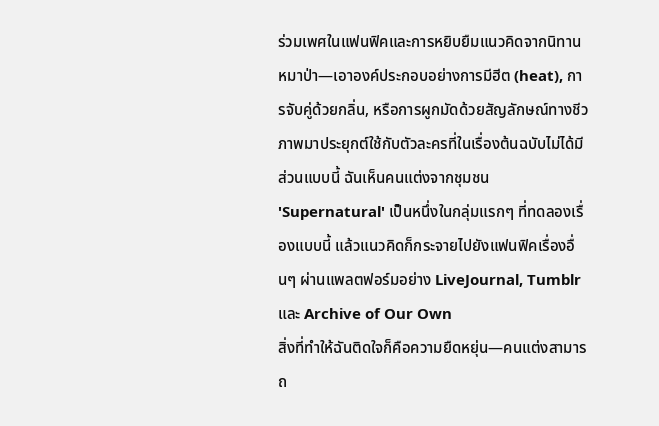ร่วมเพศในแฟนฟิคและการหยิบยืมแนวคิดจากนิทานหมาป่า—เอาองค์ประกอบอย่างการมีฮีต (heat), การจับคู่ด้วยกลิ่น, หรือการผูกมัดด้วยสัญลักษณ์ทางชีวภาพมาประยุกต์ใช้กับตัวละครที่ในเรื่องต้นฉบับไม่ได้มีส่วนแบบนี้ ฉันเห็นคนแต่งจากชุมชน 'Supernatural' เป็นหนึ่งในกลุ่มแรกๆ ที่ทดลองเรื่องแบบนี้ แล้วแนวคิดก็กระจายไปยังแฟนฟิคเรื่องอื่นๆ ผ่านแพลตฟอร์มอย่าง LiveJournal, Tumblr และ Archive of Our Own
สิ่งที่ทำให้ฉันติดใจก็คือความยืดหยุ่น—คนแต่งสามารถ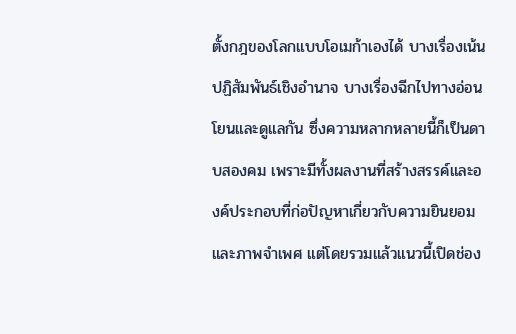ตั้งกฎของโลกแบบโอเมก้าเองได้ บางเรื่องเน้นปฏิสัมพันธ์เชิงอำนาจ บางเรื่องฉีกไปทางอ่อนโยนและดูแลกัน ซึ่งความหลากหลายนี้ก็เป็นดาบสองคม เพราะมีทั้งผลงานที่สร้างสรรค์และองค์ประกอบที่ก่อปัญหาเกี่ยวกับความยินยอมและภาพจำเพศ แต่โดยรวมแล้วแนวนี้เปิดช่อง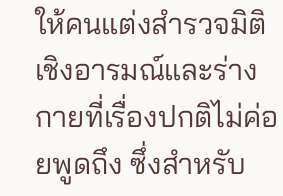ให้คนแต่งสำรวจมิติเชิงอารมณ์และร่างกายที่เรื่องปกติไม่ค่อยพูดถึง ซึ่งสำหรับ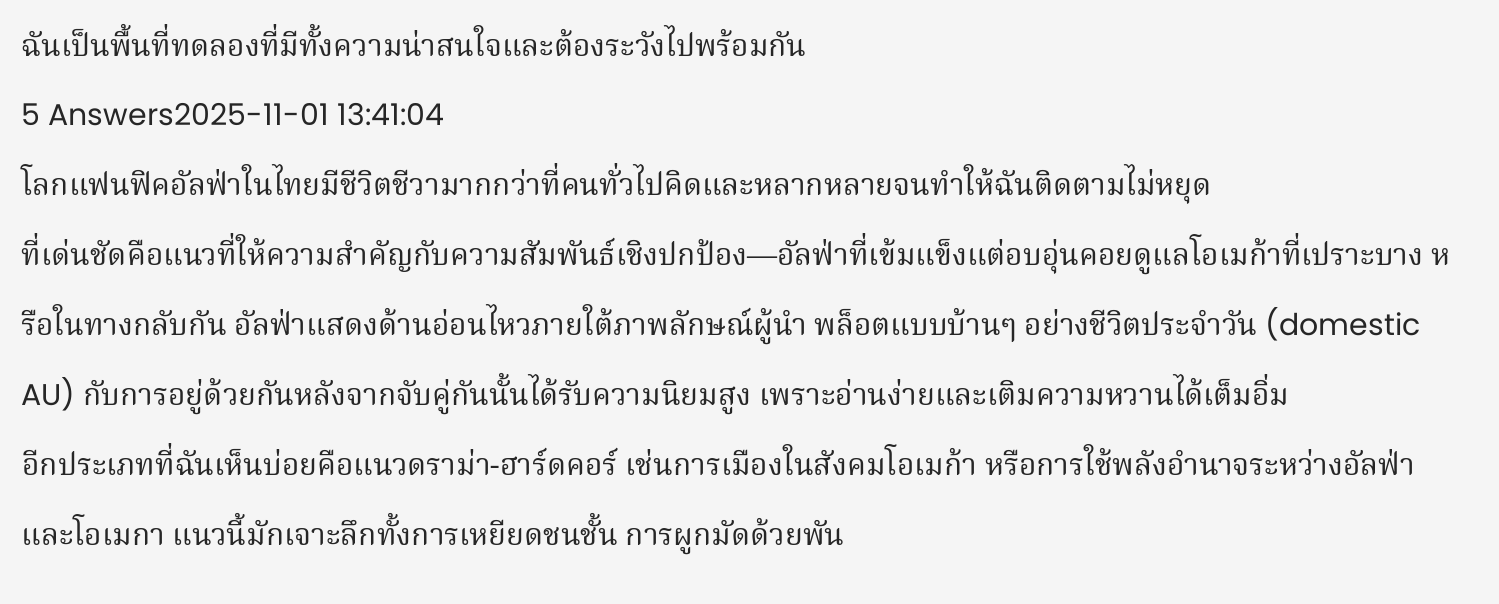ฉันเป็นพื้นที่ทดลองที่มีทั้งความน่าสนใจและต้องระวังไปพร้อมกัน
5 Answers2025-11-01 13:41:04
โลกแฟนฟิคอัลฟ่าในไทยมีชีวิตชีวามากกว่าที่คนทั่วไปคิดและหลากหลายจนทำให้ฉันติดตามไม่หยุด
ที่เด่นชัดคือแนวที่ให้ความสำคัญกับความสัมพันธ์เชิงปกป้อง—อัลฟ่าที่เข้มแข็งแต่อบอุ่นคอยดูแลโอเมก้าที่เปราะบาง หรือในทางกลับกัน อัลฟ่าแสดงด้านอ่อนไหวภายใต้ภาพลักษณ์ผู้นำ พล็อตแบบบ้านๆ อย่างชีวิตประจำวัน (domestic AU) กับการอยู่ด้วยกันหลังจากจับคู่กันนั้นได้รับความนิยมสูง เพราะอ่านง่ายและเติมความหวานได้เต็มอิ่ม
อีกประเภทที่ฉันเห็นบ่อยคือแนวดราม่า-ฮาร์ดคอร์ เช่นการเมืองในสังคมโอเมก้า หรือการใช้พลังอำนาจระหว่างอัลฟ่าและโอเมกา แนวนี้มักเจาะลึกทั้งการเหยียดชนชั้น การผูกมัดด้วยพัน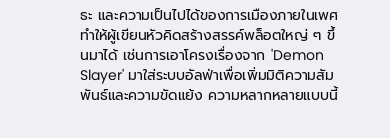ธะ และความเป็นไปได้ของการเมืองภายในเพศ ทำให้ผู้เขียนหัวคิดสร้างสรรค์พล็อตใหญ่ ๆ ขึ้นมาได้ เช่นการเอาโครงเรื่องจาก 'Demon Slayer' มาใส่ระบบอัลฟ่าเพื่อเพิ่มมิติความสัมพันธ์และความขัดแย้ง ความหลากหลายแบบนี้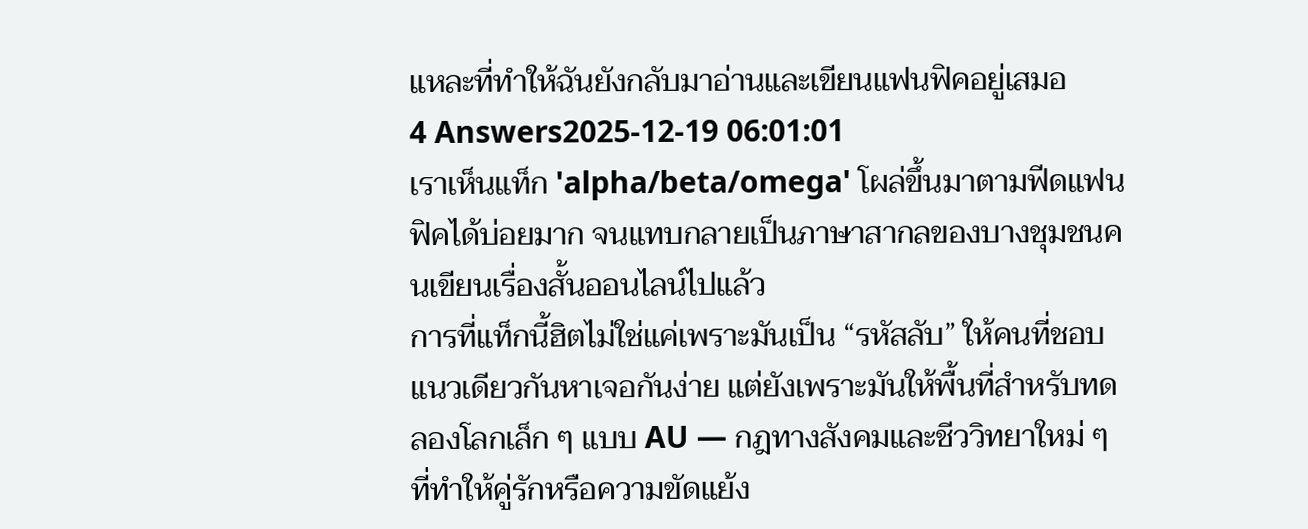แหละที่ทำให้ฉันยังกลับมาอ่านและเขียนแฟนฟิคอยู่เสมอ
4 Answers2025-12-19 06:01:01
เราเห็นแท็ก 'alpha/beta/omega' โผล่ขึ้นมาตามฟีดแฟนฟิคได้บ่อยมาก จนแทบกลายเป็นภาษาสากลของบางชุมชนคนเขียนเรื่องสั้นออนไลน์ไปแล้ว
การที่แท็กนี้ฮิตไม่ใช่แค่เพราะมันเป็น “รหัสลับ” ให้คนที่ชอบแนวเดียวกันหาเจอกันง่าย แต่ยังเพราะมันให้พื้นที่สำหรับทดลองโลกเล็ก ๆ แบบ AU — กฎทางสังคมและชีววิทยาใหม่ ๆ ที่ทำให้คู่รักหรือความขัดแย้ง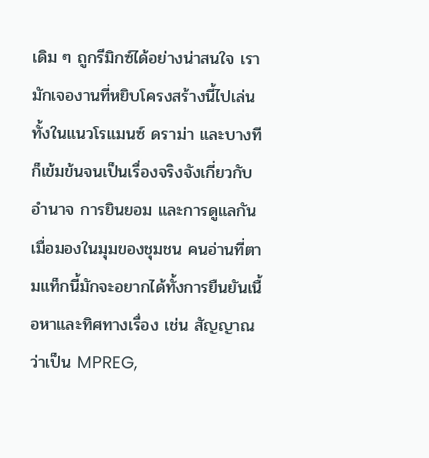เดิม ๆ ถูกรีมิกซ์ได้อย่างน่าสนใจ เรามักเจองานที่หยิบโครงสร้างนี้ไปเล่นทั้งในแนวโรแมนซ์ ดราม่า และบางทีก็เข้มข้นจนเป็นเรื่องจริงจังเกี่ยวกับอำนาจ การยินยอม และการดูแลกัน
เมื่อมองในมุมของชุมชน คนอ่านที่ตามแท็กนี้มักจะอยากได้ทั้งการยืนยันเนื้อหาและทิศทางเรื่อง เช่น สัญญาณว่าเป็น MPREG,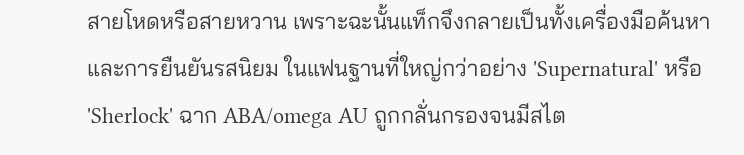สายโหดหรือสายหวาน เพราะฉะนั้นแท็กจึงกลายเป็นทั้งเครื่องมือค้นหาและการยืนยันรสนิยม ในแฟนฐานที่ใหญ่กว่าอย่าง 'Supernatural' หรือ 'Sherlock' ฉาก ABA/omega AU ถูกกลั่นกรองจนมีสไต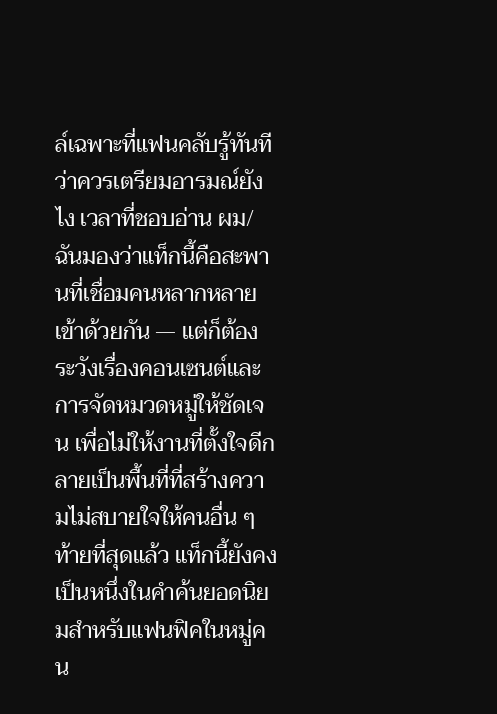ล์เฉพาะที่แฟนคลับรู้ทันทีว่าควรเตรียมอารมณ์ยังไง เวลาที่ชอบอ่าน ผม/ฉันมองว่าแท็กนี้คือสะพานที่เชื่อมคนหลากหลายเข้าด้วยกัน — แต่ก็ต้องระวังเรื่องคอนเซนต์และการจัดหมวดหมู่ให้ชัดเจน เพื่อไม่ให้งานที่ตั้งใจดีกลายเป็นพื้นที่ที่สร้างความไม่สบายใจให้คนอื่น ๆ ท้ายที่สุดแล้ว แท็กนี้ยังคงเป็นหนึ่งในคำค้นยอดนิยมสำหรับแฟนฟิคในหมู่คน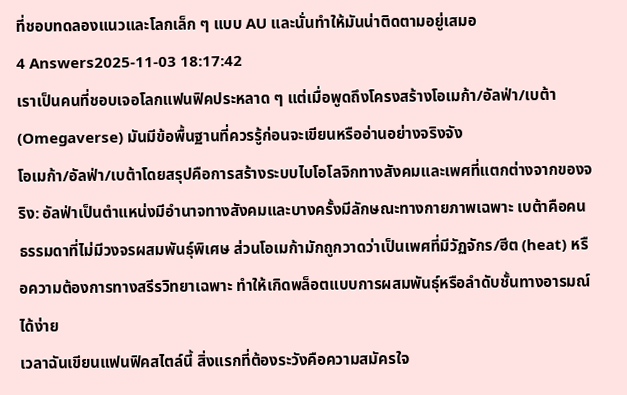ที่ชอบทดลองแนวและโลกเล็ก ๆ แบบ AU และนั่นทำให้มันน่าติดตามอยู่เสมอ
4 Answers2025-11-03 18:17:42
เราเป็นคนที่ชอบเจอโลกแฟนฟิคประหลาด ๆ แต่เมื่อพูดถึงโครงสร้างโอเมก้า/อัลฟ่า/เบต้า (Omegaverse) มันมีข้อพื้นฐานที่ควรรู้ก่อนจะเขียนหรืออ่านอย่างจริงจัง
โอเมก้า/อัลฟ่า/เบต้าโดยสรุปคือการสร้างระบบไบโอโลจิกทางสังคมและเพศที่แตกต่างจากของจริง: อัลฟ่าเป็นตำแหน่งมีอำนาจทางสังคมและบางครั้งมีลักษณะทางกายภาพเฉพาะ เบต้าคือคนธรรมดาที่ไม่มีวงจรผสมพันธุ์พิเศษ ส่วนโอเมก้ามักถูกวาดว่าเป็นเพศที่มีวัฏจักร/ฮีต (heat) หรือความต้องการทางสรีรวิทยาเฉพาะ ทำให้เกิดพล็อตแบบการผสมพันธุ์หรือลำดับชั้นทางอารมณ์ได้ง่าย
เวลาฉันเขียนแฟนฟิคสไตล์นี้ สิ่งแรกที่ต้องระวังคือความสมัครใจ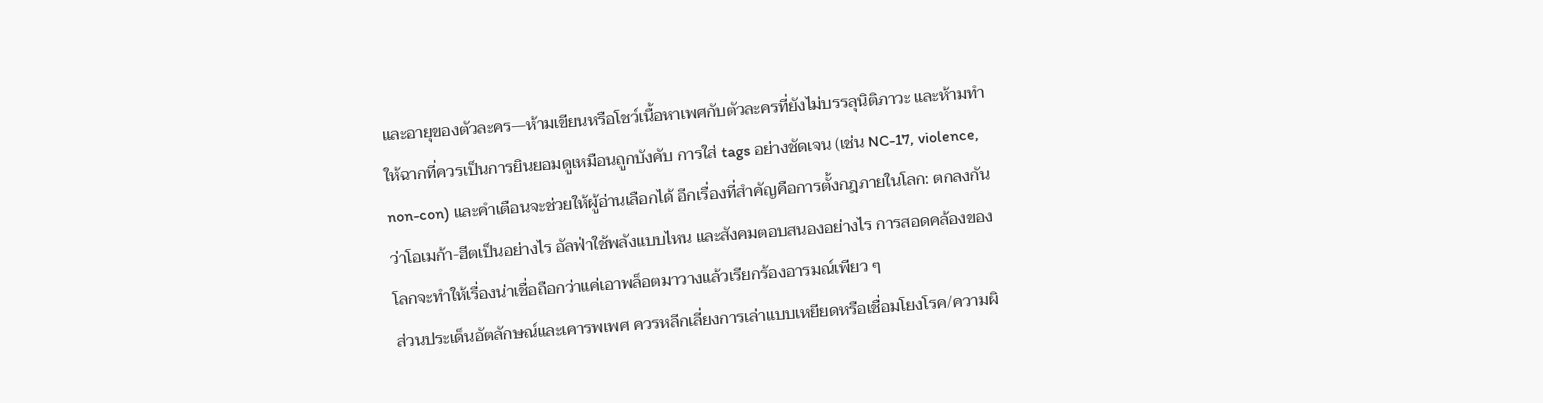และอายุของตัวละคร—ห้ามเขียนหรือโชว์เนื้อหาเพศกับตัวละครที่ยังไม่บรรลุนิติภาวะ และห้ามทำให้ฉากที่ควรเป็นการยินยอมดูเหมือนถูกบังคับ การใส่ tags อย่างชัดเจน (เช่น NC-17, violence, non-con) และคำเตือนจะช่วยให้ผู้อ่านเลือกได้ อีกเรื่องที่สำคัญคือการตั้งกฎภายในโลก: ตกลงกันว่าโอเมก้า-ฮีตเป็นอย่างไร อัลฟ่าใช้พลังแบบไหน และสังคมตอบสนองอย่างไร การสอดคล้องของโลกจะทำให้เรื่องน่าเชื่อถือกว่าแค่เอาพล็อตมาวางแล้วเรียกร้องอารมณ์เพียว ๆ
ส่วนประเด็นอัตลักษณ์และเคารพเพศ ควรหลีกเลี่ยงการเล่าแบบเหยียดหรือเชื่อมโยงโรค/ความผิ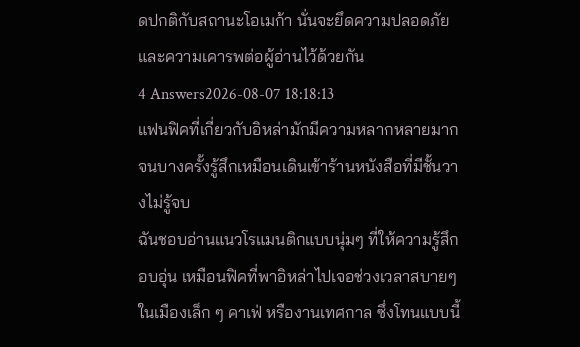ดปกติกับสถานะโอเมก้า นั่นจะยึดความปลอดภัยและความเคารพต่อผู้อ่านไว้ด้วยกัน
4 Answers2026-08-07 18:18:13
แฟนฟิคที่เกี่ยวกับอิหล่ามักมีความหลากหลายมากจนบางครั้งรู้สึกเหมือนเดินเข้าร้านหนังสือที่มีชั้นวางไม่รู้จบ
ฉันชอบอ่านแนวโรแมนติกแบบนุ่มๆ ที่ให้ความรู้สึกอบอุ่น เหมือนฟิคที่พาอิหล่าไปเจอช่วงเวลาสบายๆ ในเมืองเล็ก ๆ คาเฟ่ หรืองานเทศกาล ซึ่งโทนแบบนี้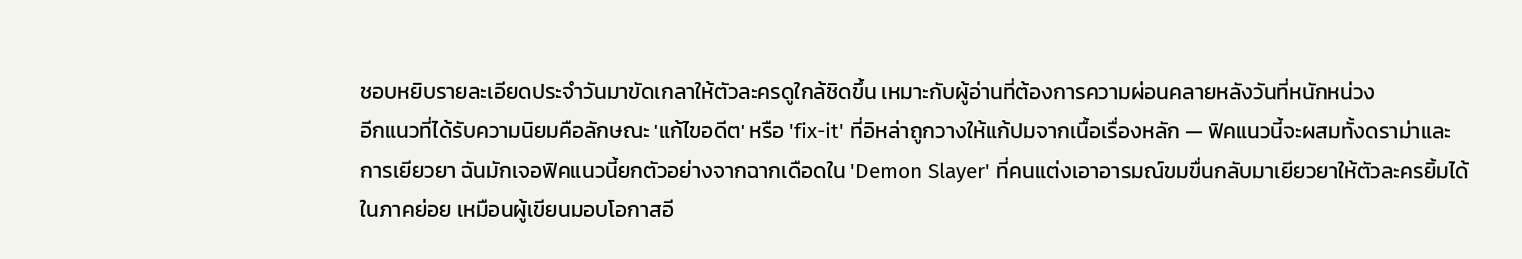ชอบหยิบรายละเอียดประจำวันมาขัดเกลาให้ตัวละครดูใกล้ชิดขึ้น เหมาะกับผู้อ่านที่ต้องการความผ่อนคลายหลังวันที่หนักหน่วง
อีกแนวที่ได้รับความนิยมคือลักษณะ 'แก้ไขอดีต' หรือ 'fix-it' ที่อิหล่าถูกวางให้แก้ปมจากเนื้อเรื่องหลัก — ฟิคแนวนี้จะผสมทั้งดราม่าและการเยียวยา ฉันมักเจอฟิคแนวนี้ยกตัวอย่างจากฉากเดือดใน 'Demon Slayer' ที่คนแต่งเอาอารมณ์ขมขื่นกลับมาเยียวยาให้ตัวละครยิ้มได้ในภาคย่อย เหมือนผู้เขียนมอบโอกาสอี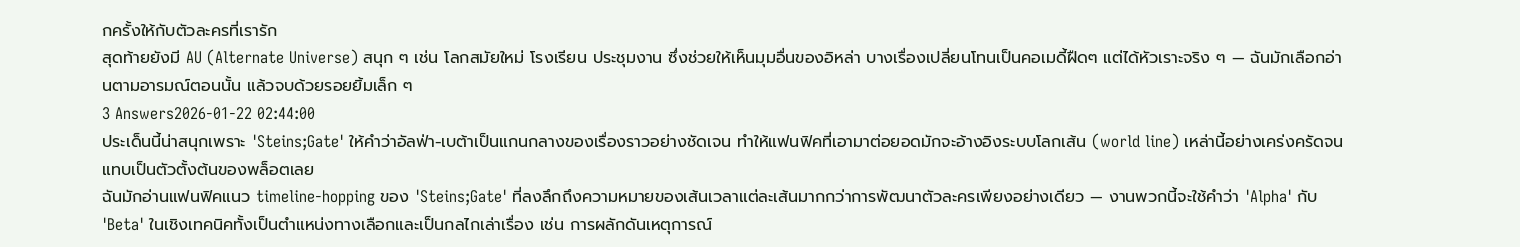กครั้งให้กับตัวละครที่เรารัก
สุดท้ายยังมี AU (Alternate Universe) สนุก ๆ เช่น โลกสมัยใหม่ โรงเรียน ประชุมงาน ซึ่งช่วยให้เห็นมุมอื่นของอิหล่า บางเรื่องเปลี่ยนโทนเป็นคอเมดี้ฝืดๆ แต่ได้หัวเราะจริง ๆ — ฉันมักเลือกอ่านตามอารมณ์ตอนนั้น แล้วจบด้วยรอยยิ้มเล็ก ๆ
3 Answers2026-01-22 02:44:00
ประเด็นนี้น่าสนุกเพราะ 'Steins;Gate' ให้คำว่าอัลฟ่า-เบต้าเป็นแกนกลางของเรื่องราวอย่างชัดเจน ทำให้แฟนฟิคที่เอามาต่อยอดมักจะอ้างอิงระบบโลกเส้น (world line) เหล่านี้อย่างเคร่งครัดจนแทบเป็นตัวตั้งต้นของพล็อตเลย
ฉันมักอ่านแฟนฟิคแนว timeline-hopping ของ 'Steins;Gate' ที่ลงลึกถึงความหมายของเส้นเวลาแต่ละเส้นมากกว่าการพัฒนาตัวละครเพียงอย่างเดียว — งานพวกนี้จะใช้คำว่า 'Alpha' กับ 'Beta' ในเชิงเทคนิคทั้งเป็นตำแหน่งทางเลือกและเป็นกลไกเล่าเรื่อง เช่น การผลักดันเหตุการณ์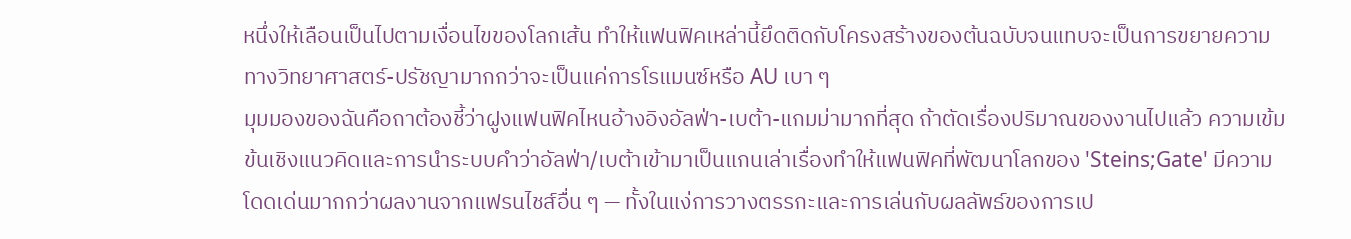หนึ่งให้เลือนเป็นไปตามเงื่อนไขของโลกเส้น ทำให้แฟนฟิคเหล่านี้ยึดติดกับโครงสร้างของต้นฉบับจนแทบจะเป็นการขยายความทางวิทยาศาสตร์-ปรัชญามากกว่าจะเป็นแค่การโรแมนซ์หรือ AU เบา ๆ
มุมมองของฉันคือถาต้องชี้ว่าฝูงแฟนฟิคไหนอ้างอิงอัลฟ่า-เบต้า-แกมม่ามากที่สุด ถ้าตัดเรื่องปริมาณของงานไปแล้ว ความเข้มข้นเชิงแนวคิดและการนำระบบคำว่าอัลฟ่า/เบต้าเข้ามาเป็นแกนเล่าเรื่องทำให้แฟนฟิคที่พัฒนาโลกของ 'Steins;Gate' มีความโดดเด่นมากกว่าผลงานจากแฟรนไชส์อื่น ๆ — ทั้งในแง่การวางตรรกะและการเล่นกับผลลัพธ์ของการเป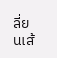ลี่ยนเส้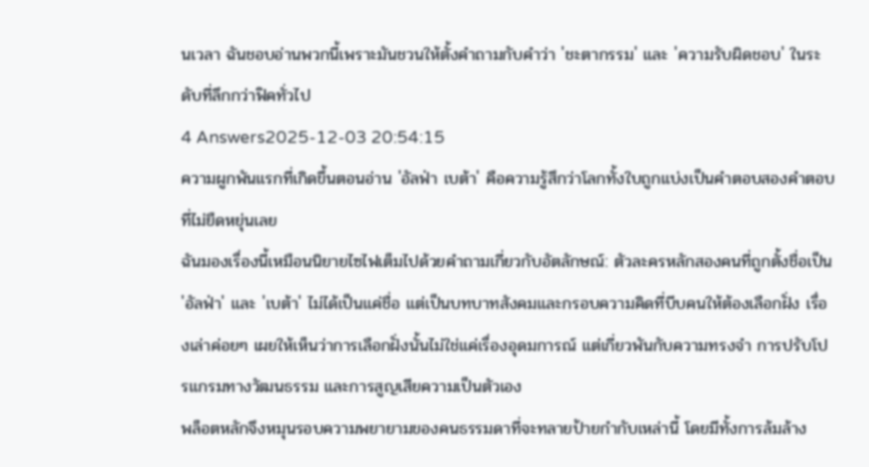นเวลา ฉันชอบอ่านพวกนี้เพราะมันชวนให้ตั้งคำถามกับคำว่า 'ชะตากรรม' และ 'ความรับผิดชอบ' ในระดับที่ลึกกว่าฟิคทั่วไป
4 Answers2025-12-03 20:54:15
ความผูกพันแรกที่เกิดขึ้นตอนอ่าน 'อัลฟ่า เบต้า' คือความรู้สึกว่าโลกทั้งใบถูกแบ่งเป็นคำตอบสองคำตอบที่ไม่ยืดหยุ่นเลย
ฉันมองเรื่องนี้เหมือนนิยายไซไฟเต็มไปด้วยคำถามเกี่ยวกับอัตลักษณ์: ตัวละครหลักสองคนที่ถูกตั้งชื่อเป็น 'อัลฟ่า' และ 'เบต้า' ไม่ได้เป็นแค่ชื่อ แต่เป็นบทบาทสังคมและกรอบความคิดที่บีบคนให้ต้องเลือกฝั่ง เรื่องเล่าค่อยๆ เผยให้เห็นว่าการเลือกฝั่งนั้นไม่ใช่แค่เรื่องอุดมการณ์ แต่เกี่ยวพันกับความทรงจำ การปรับโปรแกรมทางวัฒนธรรม และการสูญเสียความเป็นตัวเอง
พล็อตหลักจึงหมุนรอบความพยายามของคนธรรมดาที่จะทลายป้ายกำกับเหล่านี้ โดยมีทั้งการล้มล้าง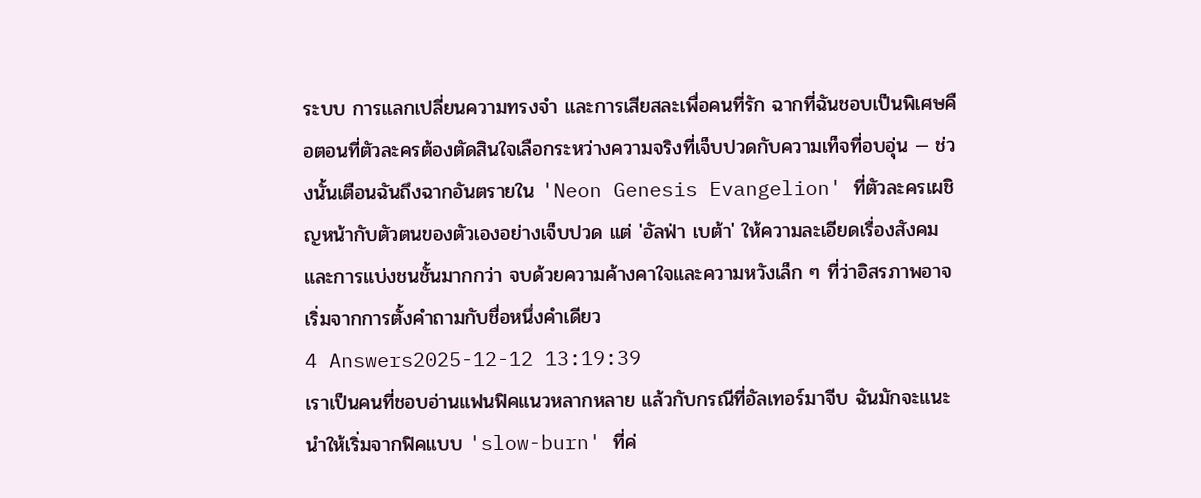ระบบ การแลกเปลี่ยนความทรงจำ และการเสียสละเพื่อคนที่รัก ฉากที่ฉันชอบเป็นพิเศษคือตอนที่ตัวละครต้องตัดสินใจเลือกระหว่างความจริงที่เจ็บปวดกับความเท็จที่อบอุ่น — ช่วงนั้นเตือนฉันถึงฉากอันตรายใน 'Neon Genesis Evangelion' ที่ตัวละครเผชิญหน้ากับตัวตนของตัวเองอย่างเจ็บปวด แต่ 'อัลฟ่า เบต้า' ให้ความละเอียดเรื่องสังคมและการแบ่งชนชั้นมากกว่า จบด้วยความค้างคาใจและความหวังเล็ก ๆ ที่ว่าอิสรภาพอาจเริ่มจากการตั้งคำถามกับชื่อหนึ่งคำเดียว
4 Answers2025-12-12 13:19:39
เราเป็นคนที่ชอบอ่านแฟนฟิคแนวหลากหลาย แล้วกับกรณีที่อัลเทอร์มาจีบ ฉันมักจะแนะนำให้เริ่มจากฟิคแบบ 'slow-burn' ที่ค่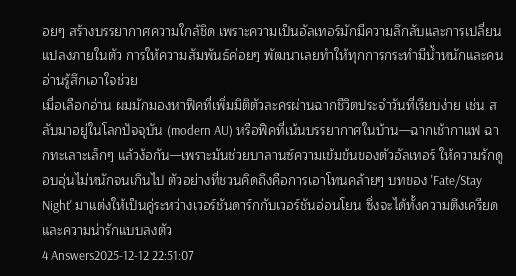อยๆ สร้างบรรยากาศความใกล้ชิด เพราะความเป็นอัลเทอร์มักมีความลึกลับและการเปลี่ยนแปลงภายในตัว การให้ความสัมพันธ์ค่อยๆ พัฒนาเลยทำให้ทุกการกระทำมีน้ำหนักและคนอ่านรู้สึกเอาใจช่วย
เมื่อเลือกอ่าน ผมมักมองหาฟิคที่เพิ่มมิติตัวละครผ่านฉากชีวิตประจำวันที่เรียบง่าย เช่น สลับมาอยู่ในโลกปัจจุบัน (modern AU) หรือฟิคที่เน้นบรรยากาศในบ้าน—ฉากเช้ากาแฟ ฉากทะเลาะเล็กๆ แล้วง้อกัน—เพราะมันช่วยบาลานซ์ความเข้มข้นของตัวอัลเทอร์ ให้ความรักดูอบอุ่นไม่หนักจนเกินไป ตัวอย่างที่ชวนคิดถึงคือการเอาโทนคล้ายๆ บทของ 'Fate/Stay Night' มาแต่งให้เป็นคู่ระหว่างเวอร์ชันดาร์กกับเวอร์ชันอ่อนโยน ซึ่งจะได้ทั้งความตึงเครียดและความน่ารักแบบลงตัว
4 Answers2025-12-12 22:51:07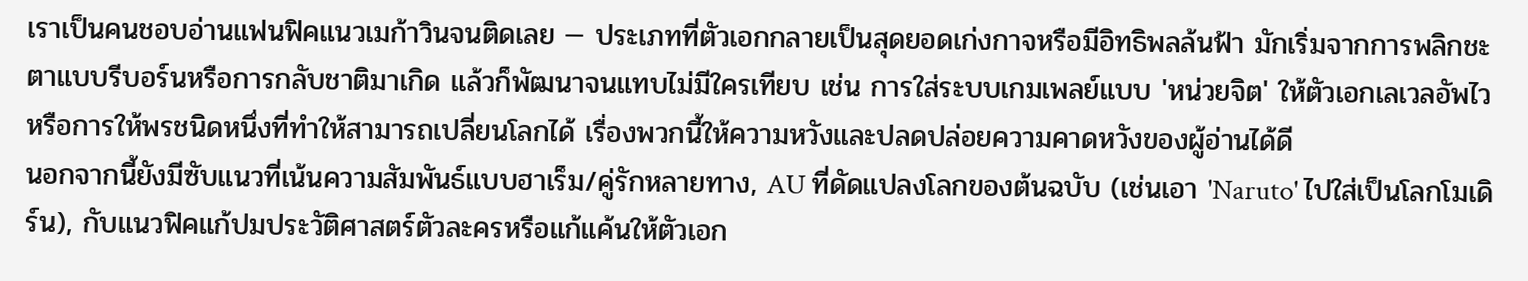เราเป็นคนชอบอ่านแฟนฟิคแนวเมก้าวินจนติดเลย — ประเภทที่ตัวเอกกลายเป็นสุดยอดเก่งกาจหรือมีอิทธิพลล้นฟ้า มักเริ่มจากการพลิกชะตาแบบรีบอร์นหรือการกลับชาติมาเกิด แล้วก็พัฒนาจนแทบไม่มีใครเทียบ เช่น การใส่ระบบเกมเพลย์แบบ 'หน่วยจิต' ให้ตัวเอกเลเวลอัพไว หรือการให้พรชนิดหนึ่งที่ทำให้สามารถเปลี่ยนโลกได้ เรื่องพวกนี้ให้ความหวังและปลดปล่อยความคาดหวังของผู้อ่านได้ดี
นอกจากนี้ยังมีซับแนวที่เน้นความสัมพันธ์แบบฮาเร็ม/คู่รักหลายทาง, AU ที่ดัดแปลงโลกของต้นฉบับ (เช่นเอา 'Naruto' ไปใส่เป็นโลกโมเดิร์น), กับแนวฟิคแก้ปมประวัติศาสตร์ตัวละครหรือแก้แค้นให้ตัวเอก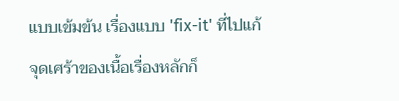แบบเข้มข้น เรื่องแบบ 'fix-it' ที่ไปแก้จุดเศร้าของเนื้อเรื่องหลักก็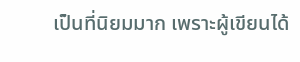เป็นที่นิยมมาก เพราะผู้เขียนได้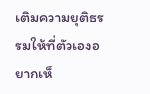เติมความยุติธรรมให้ที่ตัวเองอยากเห็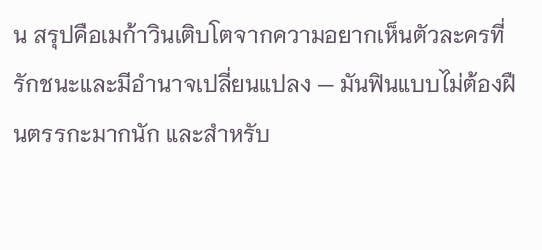น สรุปคือเมก้าวินเติบโตจากความอยากเห็นตัวละครที่รักชนะและมีอำนาจเปลี่ยนแปลง — มันฟินแบบไม่ต้องฝืนตรรกะมากนัก และสำหรับ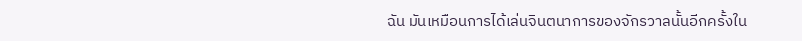ฉัน มันเหมือนการได้เล่นจินตนาการของจักรวาลนั้นอีกครั้งใน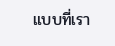แบบที่เรา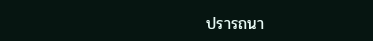ปรารถนา